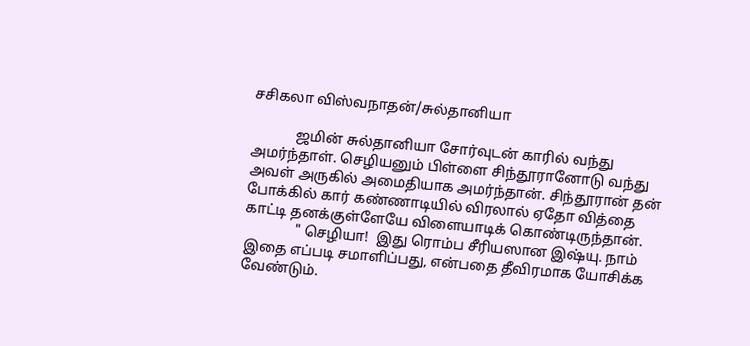சசிகலா விஸ்வநாதன்/சுல்தானியா

            ஜமின் சுல்தானியா சோர்வுடன் காரில் வந்து அமர்ந்தாள். செழியனும் பிள்ளை சிந்தூரானோடு வந்து அவள் அருகில் அமைதியாக அமர்ந்தான். சிந்தூரான் தன் போக்கில் கார் கண்ணாடியில் விரலால் ஏதோ வித்தை காட்டி தனக்குள்ளேயே விளையாடிக் கொண்டிருந்தான்.
              " செழியா!  இது ரொம்ப சீரியஸான இஷ்யு. நாம் இதை எப்படி சமாளிப்பது, என்பதை தீவிரமாக யோசிக்க வேண்டும்.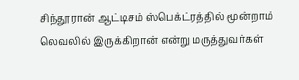சிந்தூரான் ஆட்டிசம் ஸ்பெக்ட்ரத்தில் மூன்றாம் லெவலில் இருக்கிறான் என்று மருத்துவர்கள்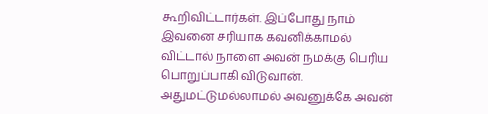கூறிவிட்டார்கள். இப்போது நாம் இவனை சரியாக கவனிக்காமல் விட்டால் நாளை அவன் நமக்கு பெரிய பொறுப்பாகி விடுவான். அதுமட்டுமல்லாமல் அவனுக்கே அவன்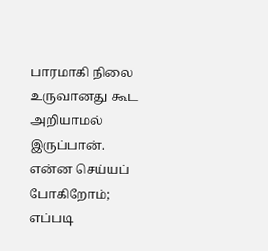பாரமாகி நிலை உருவானது கூட அறியாமல் இருப்பான். என்ன செய்யப் போகிறோம்; எப்படி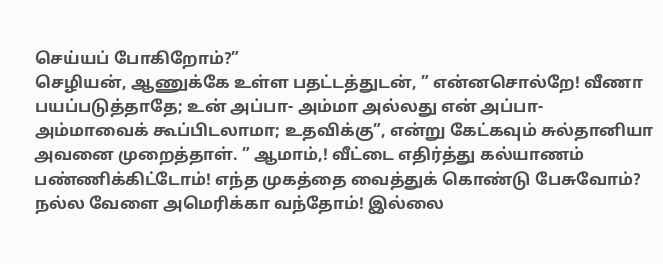செய்யப் போகிறோம்?”
செழியன், ஆணுக்கே உள்ள பதட்டத்துடன், ” என்னசொல்றே! வீணா பயப்படுத்தாதே; உன் அப்பா- அம்மா அல்லது என் அப்பா- அம்மாவைக் கூப்பிடலாமா; உதவிக்கு”, என்று கேட்கவும் சுல்தானியா அவனை முறைத்தாள். ” ஆமாம்,! வீட்டை எதிர்த்து கல்யாணம் பண்ணிக்கிட்டோம்! எந்த முகத்தை வைத்துக் கொண்டு பேசுவோம்? நல்ல வேளை அமெரிக்கா வந்தோம்! இல்லை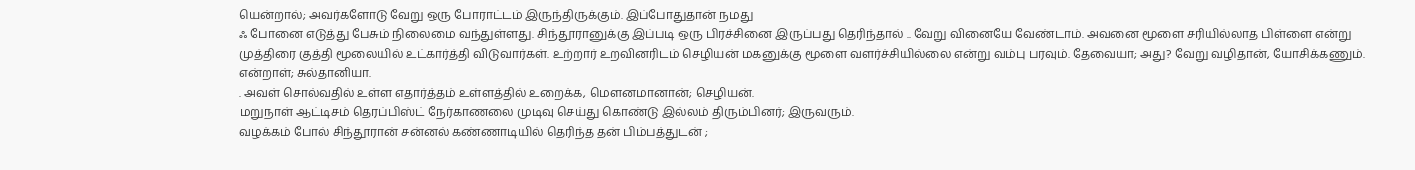யென்றால்; அவர்களோடு வேறு ஒரு போராட்டம் இருந்திருக்கும். இப்போதுதான் நமது
ஃ போனை எடுத்து பேசும் நிலைமை வந்துள்ளது. சிந்தூரானுக்கு இப்படி ஒரு பிரச்சினை இருப்பது தெரிந்தால் .. வேறு வினையே வேண்டாம். அவனை மூளை சரியில்லாத பிள்ளை என்று முத்திரை குத்தி மூலையில் உட்கார்த்தி விடுவார்கள். உற்றார் உறவினரிடம் செழியன் மகனுக்கு மூளை வளர்ச்சியில்லை என்று வம்பு பரவும். தேவையா; அது? வேறு வழிதான், யோசிக்கணும். என்றாள்; சுல்தானியா.
. அவள் சொல்வதில் உள்ள எதார்த்தம் உள்ளத்தில் உறைக்க, மௌனமானான்; செழியன்.
மறுநாள் ஆட்டிசம் தெரப்பிஸ்ட் நேர்காணலை முடிவு செய்து கொண்டு இல்லம் திரும்பினர்; இருவரும்.
வழக்கம் போல் சிந்தூரான் சன்னல் கண்ணாடியில் தெரிந்த தன் பிம்பத்துடன் ;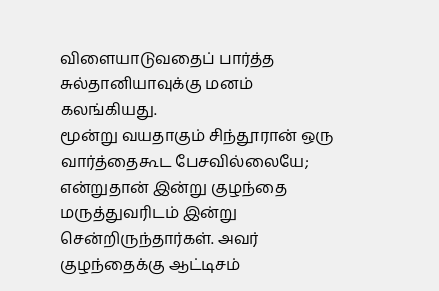விளையாடுவதைப் பார்த்த சுல்தானியாவுக்கு மனம் கலங்கியது.
மூன்று வயதாகும் சிந்தூரான் ஒரு வார்த்தைகூட பேசவில்லையே; என்றுதான் இன்று குழந்தை மருத்துவரிடம் இன்று சென்றிருந்தார்கள். அவர் குழந்தைக்கு ஆட்டிசம்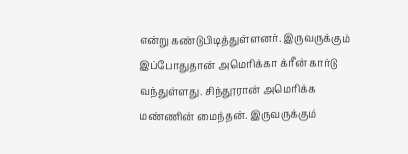என்று கண்டுபிடித்துள்ளனர். இருவருக்கும் இப்போதுதான் அமெரிக்கா க்ரீன் கார்டு வந்துள்ளது. சிந்தூரான் அமெரிக்க மண்ணின் மைந்தன். இருவருக்கும்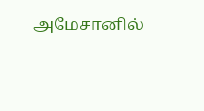அமேசானில்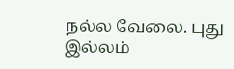நல்ல வேலை. புது இல்லம்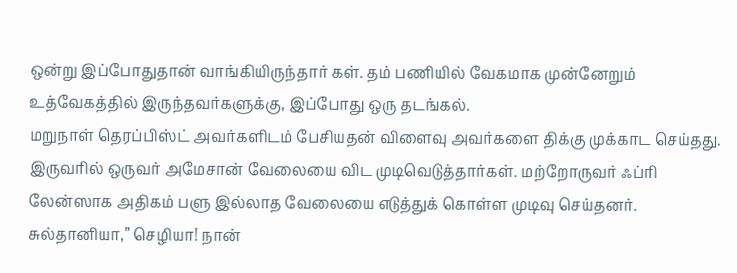ஒன்று இப்போதுதான் வாங்கியிருந்தார் கள். தம் பணியில் வேகமாக முன்னேறும் உத்வேகத்தில் இருந்தவர்களுக்கு, இப்போது ஒரு தடங்கல்.
மறுநாள் தெரப்பிஸ்ட் அவர்களிடம் பேசியதன் விளைவு அவர்களை திக்கு முக்காட செய்தது. இருவரில் ஒருவர் அமேசான் வேலையை விட முடிவெடுத்தார்கள். மற்றோருவர் ஃப்ரி லேன்ஸாக அதிகம் பளு இல்லாத வேலையை எடுத்துக் கொள்ள முடிவு செய்தனர்.
சுல்தானியா,” செழியா! நான்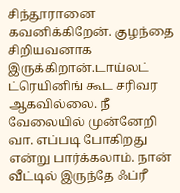சிந்தூரானை கவனிக்கிறேன். குழந்தை சிறியவனாக இருக்கிறான்.டாய்லட் ட்ரெயினிங் கூட சரிவர ஆகவில்லை. நீ வேலையில் முன்னேறி வா. எப்படி போகிறது என்று பார்க்கலாம். நான் வீட்டில் இருந்தே ஃப்ரீ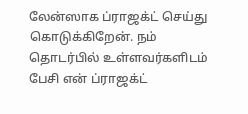லேன்ஸாக ப்ராஜக்ட் செய்து கொடுக்கிறேன். நம் தொடர்பில் உள்ளவர்களிடம் பேசி என் ப்ராஜக்ட்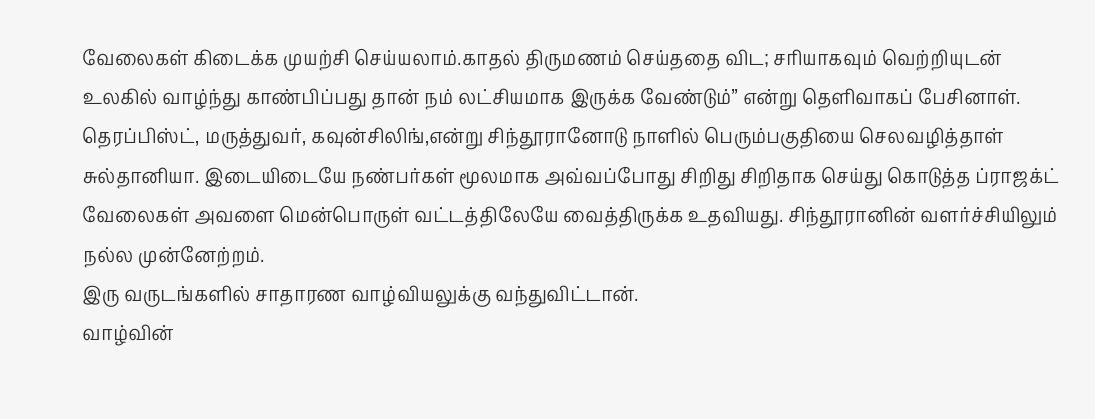வேலைகள் கிடைக்க முயற்சி செய்யலாம்.காதல் திருமணம் செய்ததை விட; சரியாகவும் வெற்றியுடன் உலகில் வாழ்ந்து காண்பிப்பது தான் நம் லட்சியமாக இருக்க வேண்டும்” என்று தெளிவாகப் பேசினாள்.
தெரப்பிஸ்ட், மருத்துவர், கவுன்சிலிங்,என்று சிந்தூரானோடு நாளில் பெரும்பகுதியை செலவழித்தாள் சுல்தானியா. இடையிடையே நண்பர்கள் மூலமாக அவ்வப்போது சிறிது சிறிதாக செய்து கொடுத்த ப்ராஜக்ட் வேலைகள் அவளை மென்பொருள் வட்டத்திலேயே வைத்திருக்க உதவியது. சிந்தூரானின் வளர்ச்சியிலும் நல்ல முன்னேற்றம்.
இரு வருடங்களில் சாதாரண வாழ்வியலுக்கு வந்துவிட்டான்.
வாழ்வின்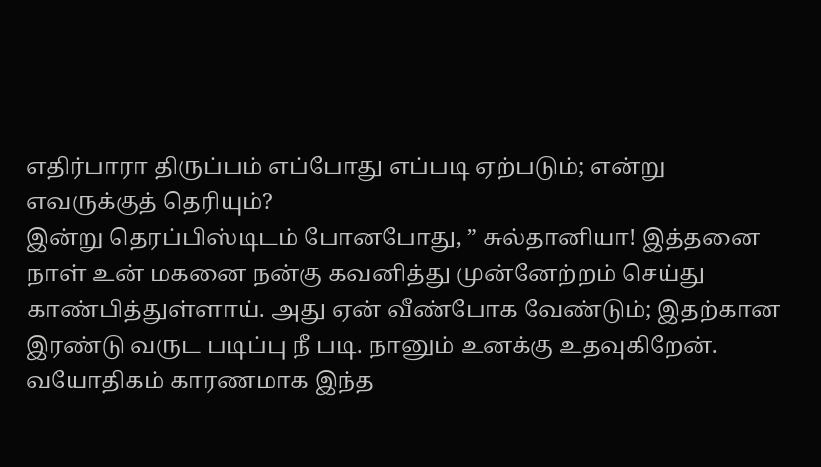எதிர்பாரா திருப்பம் எப்போது எப்படி ஏற்படும்; என்று எவருக்குத் தெரியும்?
இன்று தெரப்பிஸ்டிடம் போனபோது, ” சுல்தானியா! இத்தனை நாள் உன் மகனை நன்கு கவனித்து முன்னேற்றம் செய்து காண்பித்துள்ளாய். அது ஏன் வீண்போக வேண்டும்; இதற்கான இரண்டு வருட படிப்பு நீ படி. நானும் உனக்கு உதவுகிறேன். வயோதிகம் காரணமாக இந்த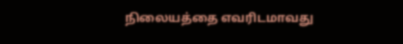நிலையத்தை எவரிடமாவது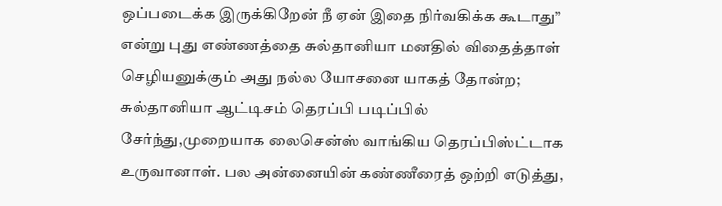ஒப்படைக்க இருக்கிறேன் நீ ஏன் இதை நிர்வகிக்க கூடாது” என்று புது எண்ணத்தை சுல்தானியா மனதில் விதைத்தாள்
செழியனுக்கும் அது நல்ல யோசனை யாகத் தோன்ற; சுல்தானியா ஆட்டிசம் தெரப்பி படிப்பில் சேர்ந்து,முறையாக லைசென்ஸ் வாங்கிய தெரப்பிஸ்ட்டாக உருவானாள். பல அன்னையின் கண்ணீரைத் ஒற்றி எடுத்து,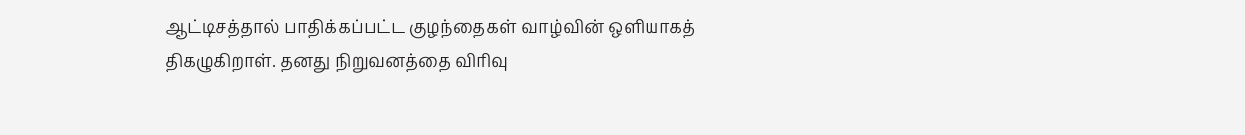ஆட்டிசத்தால் பாதிக்கப்பட்ட குழந்தைகள் வாழ்வின் ஒளியாகத் திகழுகிறாள். தனது நிறுவனத்தை விரிவு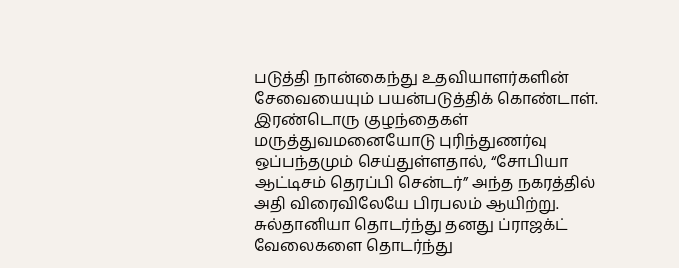படுத்தி நான்கைந்து உதவியாளர்களின் சேவையையும் பயன்படுத்திக் கொண்டாள். இரண்டொரு குழந்தைகள் மருத்துவமனையோடு புரிந்துணர்வு ஒப்பந்தமும் செய்துள்ளதால், “சோபியா ஆட்டிசம் தெரப்பி சென்டர்” அந்த நகரத்தில் அதி விரைவிலேயே பிரபலம் ஆயிற்று. சுல்தானியா தொடர்ந்து தனது ப்ராஜக்ட் வேலைகளை தொடர்ந்து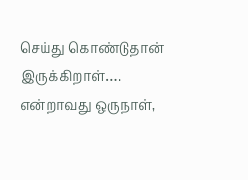செய்து கொண்டுதான் இருக்கிறாள்…. என்றாவது ஒருநாள்,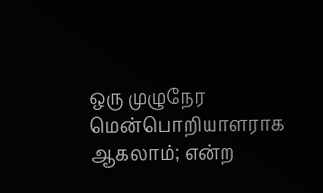ஒரு முழுநேர மென்பொறியாளராக ஆகலாம்; என்ற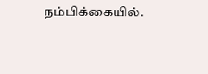நம்பிக்கையில்.